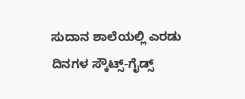ಸುದಾನ ಶಾಲೆಯಲ್ಲಿ ಎರಡು ದಿನಗಳ ಸ್ಕೌಟ್ಸ್-ಗೈಡ್ಸ್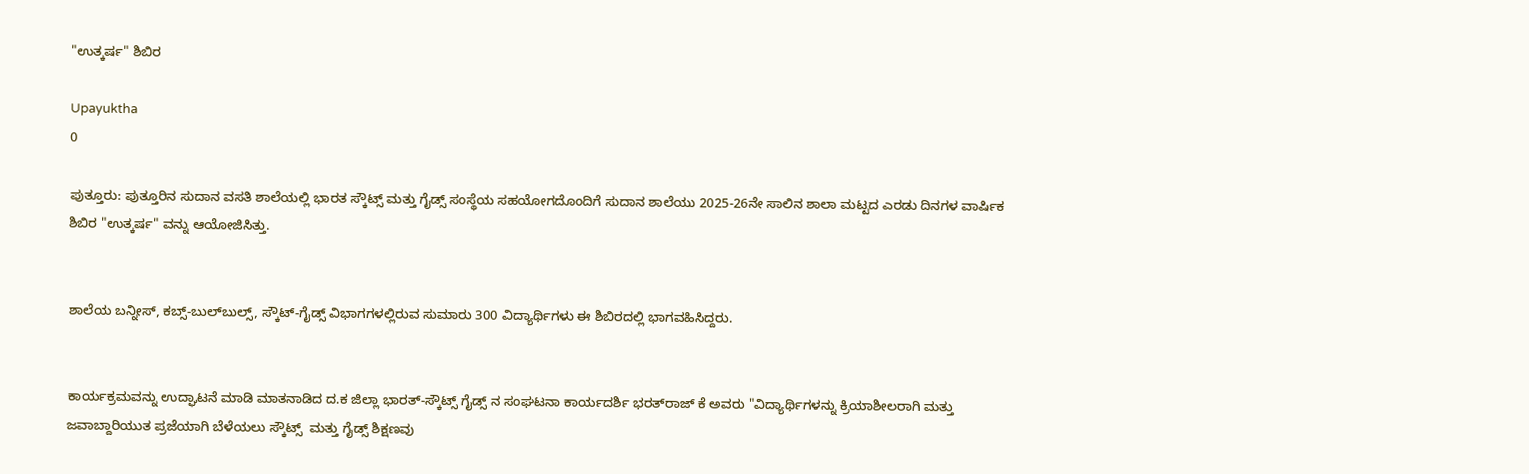"ಉತ್ಕರ್ಷ" ಶಿಬಿರ

Upayuktha
0

ಪುತ್ತೂರು: ಪುತ್ತೂರಿನ‌ ಸುದಾನ ವಸತಿ ಶಾಲೆಯಲ್ಲಿ ಭಾರತ ಸ್ಕೌಟ್ಸ್ ಮತ್ತು‌ ಗೈಡ್ಸ್ ಸಂಸ್ಥೆಯ ಸಹಯೋಗದೊಂದಿಗೆ ಸುದಾನ ಶಾಲೆಯು 2025-26ನೇ ಸಾಲಿನ ಶಾಲಾ ಮಟ್ಟದ ಎರಡು ದಿನಗಳ ವಾರ್ಷಿಕ ಶಿಬಿರ "ಉತ್ಕರ್ಷ" ವನ್ನು ಆಯೋಜಿಸಿತ್ತು.


ಶಾಲೆಯ ಬನ್ನೀಸ್, ಕಬ್ಸ್-ಬುಲ್‌ಬುಲ್ಸ್‌, ಸ್ಕೌಟ್-ಗೈಡ್ಸ್ ವಿಭಾಗಗಳಲ್ಲಿರುವ ಸುಮಾರು 300 ವಿದ್ಯಾರ್ಥಿಗಳು ಈ ಶಿಬಿರದಲ್ಲಿ ಭಾಗವಹಿಸಿದ್ದರು.


ಕಾರ್ಯಕ್ರಮವನ್ನು ಉದ್ಘಾಟನೆ ಮಾಡಿ ಮಾತನಾಡಿದ ದ.ಕ ಜಿಲ್ಲಾ ಭಾರತ್-ಸ್ಕೌಟ್ಸ್ ಗೈಡ್ಸ್ ನ ಸಂಘಟನಾ ಕಾರ್ಯದರ್ಶಿ ಭರತ್‌ರಾಜ್ ಕೆ ಅವರು "ವಿದ್ಯಾರ್ಥಿಗಳನ್ನು ಕ್ರಿಯಾಶೀಲರಾಗಿ ಮತ್ತು ಜವಾಬ್ದಾರಿಯುತ ಪ್ರಜೆಯಾಗಿ ಬೆಳೆಯಲು‌ ಸ್ಕೌಟ್ಸ್  ಮತ್ತು ಗೈಡ್ಸ್ ಶಿಕ್ಷಣವು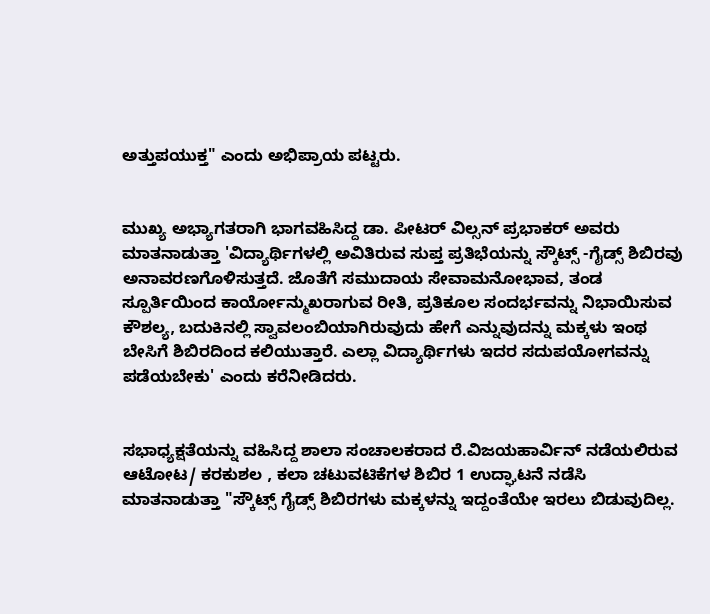ಅತ್ತುಪಯುಕ್ತ" ಎಂದು ಅಭಿಪ್ರಾಯ ಪಟ್ಟರು.


ಮುಖ್ಯ ಅಭ್ಯಾಗತರಾಗಿ ಭಾಗವಹಿಸಿದ್ದ ಡಾ. ಪೀಟರ್ ವಿಲ್ಸನ್ ಪ್ರಭಾಕರ್ ಅವರು ಮಾತನಾಡುತ್ತಾ 'ವಿದ್ಯಾರ್ಥಿಗಳಲ್ಲಿ ಅವಿತಿರುವ ಸುಪ್ತ ಪ್ರತಿಭೆಯನ್ನು ಸ್ಕೌಟ್ಸ್ -ಗೈಡ್ಸ್ ಶಿಬಿರವು ಅನಾವರಣಗೊಳಿಸುತ್ತದೆ. ಜೊತೆಗೆ ಸಮುದಾಯ ಸೇವಾಮನೋಭಾವ, ತಂಡ ಸ್ಪೂರ್ತಿಯಿಂದ ಕಾರ್ಯೋನ್ಮುಖರಾಗುವ ರೀತಿ, ಪ್ರತಿಕೂಲ ಸಂದರ್ಭವನ್ನು ನಿಭಾಯಿಸುವ ಕೌಶಲ್ಯ, ಬದುಕಿನಲ್ಲಿ ಸ್ವಾವಲಂಬಿಯಾಗಿರುವುದು ಹೇಗೆ ಎನ್ನುವುದನ್ನು ಮಕ್ಕಳು ಇಂಥ ಬೇಸಿಗೆ ಶಿಬಿರದಿಂದ ಕಲಿಯುತ್ತಾರೆ. ಎಲ್ಲಾ ವಿದ್ಯಾರ್ಥಿಗಳು ಇದರ ಸದುಪಯೋಗವನ್ನು ಪಡೆಯಬೇಕು' ಎಂದು ಕರೆನೀಡಿದರು.


ಸಭಾಧ್ಯಕ್ಷತೆಯನ್ನು ವಹಿಸಿದ್ದ ಶಾಲಾ ಸಂಚಾಲಕರಾದ ರೆ.ವಿಜಯಹಾರ್ವಿನ್ ನಡೆಯಲಿರುವ ಆಟೋಟ/ ಕರಕುಶಲ , ಕಲಾ ಚಟುವಟಿಕೆಗಳ ಶಿಬಿರ 1 ಉದ್ಘಾಟನೆ ನಡೆಸಿ ಮಾತನಾಡುತ್ತಾ "ಸ್ಕೌಟ್ಸ್ ಗೈಡ್ಸ್ ಶಿಬಿರಗಳು ಮಕ್ಕಳನ್ನು ಇದ್ದಂತೆಯೇ ಇರಲು ಬಿಡುವುದಿಲ್ಲ.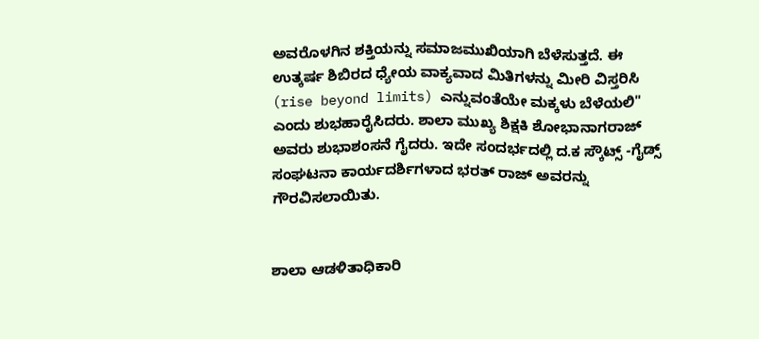ಅವರೊಳಗಿನ ಶಕ್ತಿಯನ್ನು ಸಮಾಜಮುಖಿಯಾಗಿ ಬೆಳೆಸುತ್ತದೆ. ಈ ಉತ್ಕರ್ಷ ಶಿಬಿರದ ಧ್ಯೇಯ ವಾಕ್ಯವಾದ ಮಿತಿಗಳನ್ನು ಮೀರಿ ವಿಸ್ತರಿಸಿ (rise beyond limits) ಎನ್ನುವಂತೆಯೇ ಮಕ್ಕಳು ಬೆಳೆಯಲಿ" ಎಂದು ಶುಭಹಾರೈಸಿದರು. ಶಾಲಾ ಮುಖ್ಯ ಶಿಕ್ಷಕಿ ಶೋಭಾನಾಗರಾಜ್ ಅವರು ಶುಭಾಶಂಸನೆ ಗೈದರು. ಇದೇ ಸಂದರ್ಭದಲ್ಲಿ ದ.ಕ ಸ್ಕೌಟ್ಸ್ -ಗೈಡ್ಸ್ ಸಂಘಟನಾ ಕಾರ್ಯದರ್ಶಿಗಳಾದ ಭರತ್ ರಾಜ್ ಅವರನ್ನು ಗೌರವಿಸಲಾಯಿತು.


ಶಾಲಾ ಆಡಳಿತಾಧಿಕಾರಿ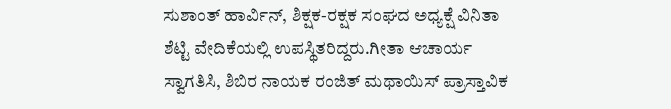ಸುಶಾಂತ್ ಹಾರ್ವಿನ್, ಶಿಕ್ಷಕ-ರಕ್ಷಕ ಸಂಘದ ಅಧ್ಯಕ್ಷೆ ವಿನಿತಾ ಶೆಟ್ಟಿ ವೇದಿಕೆಯಲ್ಲಿ ಉಪಸ್ಥಿತರಿದ್ದರು.ಗೀತಾ ಆಚಾರ್ಯ ಸ್ವಾಗತಿಸಿ, ಶಿಬಿರ ನಾಯಕ ರಂಜಿತ್ ಮಥಾಯಿಸ್ ಪ್ರಾಸ್ತಾವಿಕ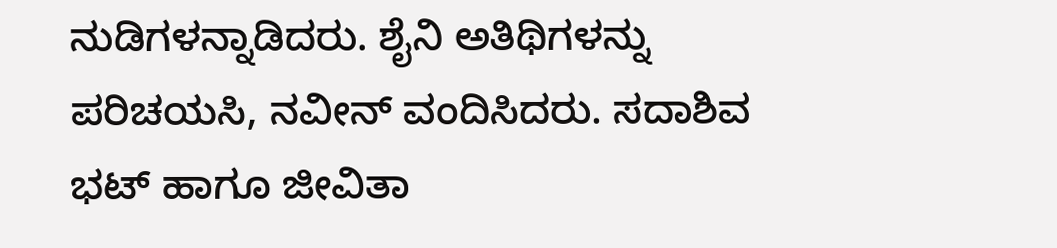ನುಡಿಗಳನ್ನಾಡಿದರು. ಶೈನಿ ಅತಿಥಿಗಳನ್ನು ಪರಿಚಯಸಿ, ನವೀನ್ ವಂದಿಸಿದರು. ಸದಾಶಿವ ಭಟ್ ಹಾಗೂ ಜೀವಿತಾ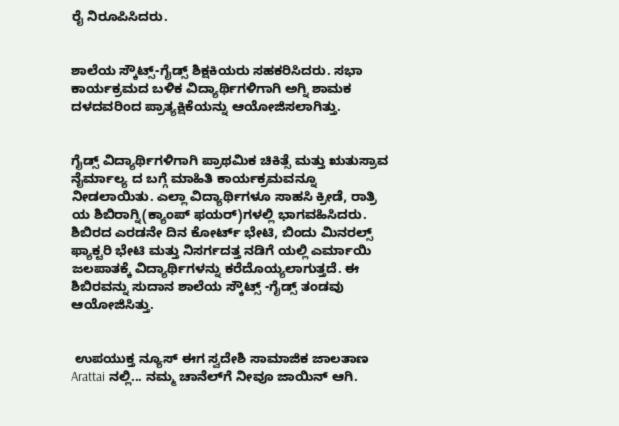ರೈ ನಿರೂಪಿಸಿದರು.


ಶಾಲೆಯ ಸ್ಕೌಟ್ಸ್-ಗೈಡ್ಸ್ ಶಿಕ್ಷಕಿಯರು ಸಹಕರಿಸಿದರು. ಸಭಾ ಕಾರ್ಯಕ್ರಮದ ಬಳಿಕ ವಿದ್ಯಾರ್ಥಿಗಳಿಗಾಗಿ‌ ಅಗ್ನಿ ಶಾಮಕ ದಳದವರಿಂದ ಪ್ರಾತ್ಯಕ್ಷಿಕೆಯನ್ನು ಆಯೋಜಿಸಲಾಗಿತ್ತು.


ಗೈಡ್ಸ್ ವಿದ್ಯಾರ್ಥಿಗಳಿಗಾಗಿ ಪ್ರಾಥಮಿಕ ಚಿಕಿತ್ಸೆ ಮತ್ತು ಋತುಸ್ರಾವ ನೈರ್ಮಾಲ್ಯ ದ ಬಗ್ಗೆ ಮಾಹಿತಿ ಕಾರ್ಯಕ್ರಮವನ್ನೂ ನೀಡಲಾಯಿತು. ಎಲ್ಲಾ ವಿದ್ಯಾರ್ಥಿಗಳೂ ಸಾಹಸಿ ಕ್ರೀಡೆ, ರಾತ್ರಿ ಯ ಶಿಬಿರಾಗ್ನಿ(ಕ್ಯಾಂಪ್ ಫಯರ್)ಗಳಲ್ಲಿ ಭಾಗವಹಿಸಿದರು. ಶಿಬಿರದ ಎರಡನೇ ದಿನ ಕೋರ್ಟ್ ಭೇಟಿ, ಬಿಂದು ಮಿನರಲ್ಸ್ ಫ್ಯಾಕ್ಟರಿ ಭೇಟಿ ಮತ್ತು ನಿಸರ್ಗದತ್ತ ನಡಿಗೆ ಯಲ್ಲಿ ಎರ್ಮಾಯಿ ಜಲಪಾತಕ್ಕೆ ವಿದ್ಯಾರ್ಥಿಗಳನ್ನು ಕರೆದೊಯ್ಯಲಾಗುತ್ತದೆ. ಈ ಶಿಬಿರವನ್ನು ಸುದಾನ ಶಾಲೆಯ ಸ್ಕೌಟ್ಸ್ -ಗೈಡ್ಸ್ ತಂಡವು ಆಯೋಜಿಸಿತ್ತು.


 ಉಪಯುಕ್ತ ನ್ಯೂಸ್ ಈಗ ಸ್ವದೇಶಿ ಸಾಮಾಜಿಕ ಜಾಲತಾಣ Arattai ನಲ್ಲಿ... ನಮ್ಮ ಚಾನೆಲ್‌ಗೆ ನೀವೂ ಜಾಯಿನ್ ಆಗಿ.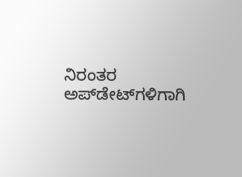ನಿರಂತರ ಅಪ್‌ಡೇಟ್‌ಗಳಿಗಾಗಿ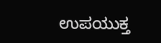ಉಪಯುಕ್ತ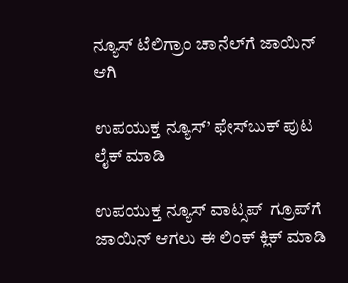ನ್ಯೂಸ್‌ ಟೆಲಿಗ್ರಾಂ ಚಾನೆಲ್‌ಗೆ ಜಾಯಿನ್‌ ಆಗಿ

ಉಪಯುಕ್ತ ನ್ಯೂಸ್‌’ ಫೇಸ್‌ಬುಕ್ ಪುಟ ಲೈಕ್ ಮಾಡಿ

ಉಪಯುಕ್ತ ನ್ಯೂಸ್‌ ವಾಟ್ಸಪ್‌  ಗ್ರೂಪ್‌ಗೆ ಜಾಯಿನ್ ಆಗಲು ಈ ಲಿಂಕ್ ಕ್ಲಿಕ್ ಮಾಡಿ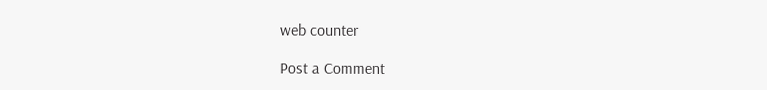web counter

Post a Comment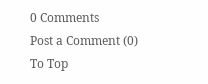0 Comments
Post a Comment (0)
To Top